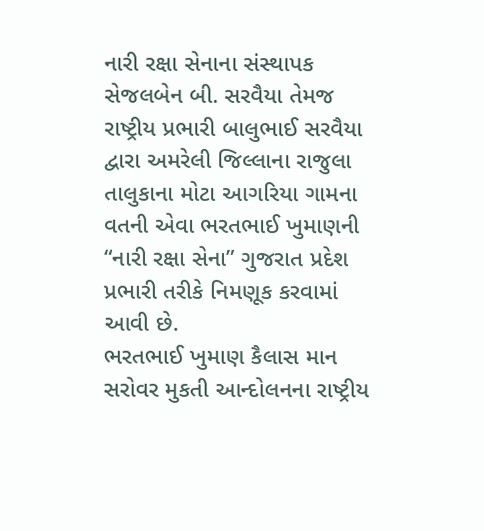નારી રક્ષા સેનાના સંસ્થાપક સેજલબેન બી. સરવૈયા તેમજ રાષ્ટ્રીય પ્રભારી બાલુભાઈ સરવૈયા દ્વારા અમરેલી જિલ્લાના રાજુલા તાલુકાના મોટા આગરિયા ગામના વતની એવા ભરતભાઈ ખુમાણની “નારી રક્ષા સેના” ગુજરાત પ્રદેશ પ્રભારી તરીકે નિમણૂક કરવામાં આવી છે.
ભરતભાઈ ખુમાણ કૈલાસ માન સરોવર મુકતી આન્દોલનના રાષ્ટ્રીય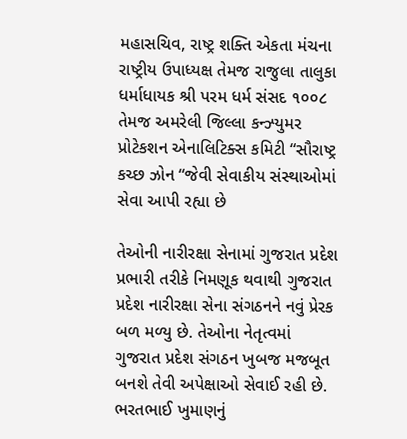મહાસચિવ, રાષ્ટ્ર શક્તિ એકતા મંચના રાષ્ટ્રીય ઉપાધ્યક્ષ તેમજ રાજુલા તાલુકા ધર્માધાયક શ્રી પરમ ધર્મ સંસદ ૧૦૦૮ તેમજ અમરેલી જિલ્લા કન્ઝ્યુમર પ્રોટેકશન એનાલિટિક્સ કમિટી “સૌરાષ્ટ્ર કચ્છ ઝોન “જેવી સેવાકીય સંસ્થાઓમાં સેવા આપી રહ્યા છે

તેઓની નારીરક્ષા સેનામાં ગુજરાત પ્રદેશ પ્રભારી તરીકે નિમણૂક થવાથી ગુજરાત પ્રદેશ નારીરક્ષા સેના સંગઠનને નવું પ્રેરક બળ મળ્યુ છે. તેઓના નેતૃત્વમાં ગુજરાત પ્રદેશ સંગઠન ખુબજ મજબૂત બનશે તેવી અપેક્ષાઓ સેવાઈ રહી છે.
ભરતભાઈ ખુમાણનું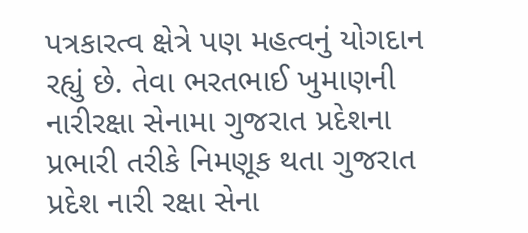પત્રકારત્વ ક્ષેત્રે પણ મહત્વનું યોગદાન રહ્યું છે. તેવા ભરતભાઈ ખુમાણની નારીરક્ષા સેનામા ગુજરાત પ્રદેશના પ્રભારી તરીકે નિમણૂક થતા ગુજરાત પ્રદેશ નારી રક્ષા સેના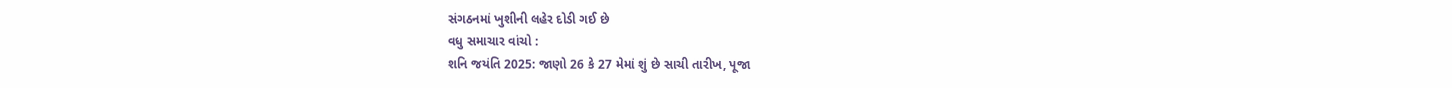સંગઠનમાં ખુશીની લહેર દોડી ગઈ છે
વધુ સમાચાર વાંચો :
શનિ જયંતિ 2025: જાણો 26 કે 27 મેમાં શું છે સાચી તારીખ, પૂજા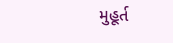મુહૂર્ત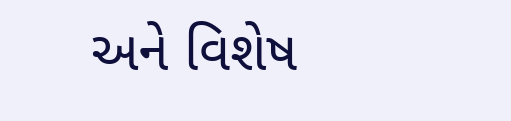અને વિશેષ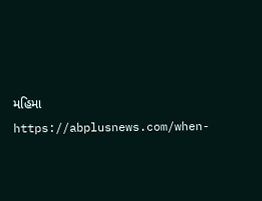મહિમા
https://abplusnews.com/when-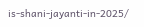is-shani-jayanti-in-2025/